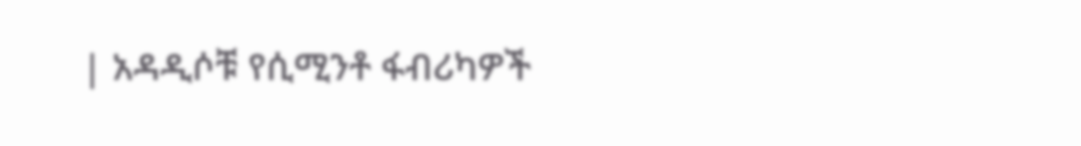| አዳዲሶቹ የሲሚንቶ ፋብሪካዎች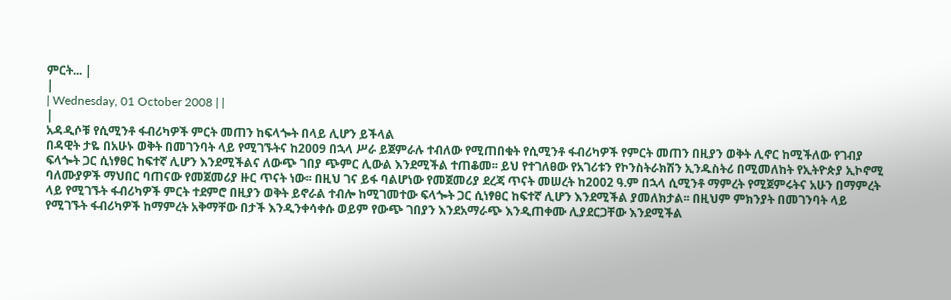ምርት... |
|
| Wednesday, 01 October 2008 | |
|
አዳዲሶቹ የሲሚንቶ ፋብሪካዎች ምርት መጠን ከፍላጐት በላይ ሊሆን ይችላል
በዳዊት ታዬ በአሁኑ ወቅት በመገንባት ላይ የሚገኙትና ከ2009 በኋላ ሥራ ይጀምራሉ ተብለው የሚጠበቁት የሲሚንቶ ፋብሪካዎች የምርት መጠን በዚያን ወቅት ሊኖር ከሚችለው የገብያ ፍላጐት ጋር ሲነፃፀር ከፍተኛ ሊሆን እንደሚችልና ለውጭ ገበያ ጭምር ሊውል እንደሚችል ተጠቆመ፡፡ ይህ የተገለፀው የአገሪቱን የኮንስትራክሽን ኢንዱስትሪ በሚመለከት የኢትዮጵያ ኢኮኖሚ ባለሙያዎች ማህበር ባጠናው የመጀመሪያ ዙር ጥናት ነው፡፡ በዚህ ገና ይፋ ባልሆነው የመጀመሪያ ደረጃ ጥናት መሠረት ከ2002 ዓ.ም በኋላ ሲሚንቶ ማምረት የሚጀምሩትና አሁን በማምረት ላይ የሚገኙት ፋብሪካዎች ምርት ተደምሮ በዚያን ወቅት ይኖራል ተብሎ ከሚገመተው ፍላጐት ጋር ሲነፃፀር ከፍተኛ ሊሆን እንደሚችል ያመለክታል፡፡ በዚህም ምክንያት በመገንባት ላይ የሚገኙት ፋብሪካዎች ከማምረት አቅማቸው በታች እንዲንቀሳቀሱ ወይም የውጭ ገበያን እንደአማራጭ እንዲጠቀሙ ሊያደርጋቸው እንደሚችል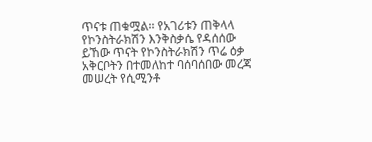ጥናቱ ጠቁሟል፡፡ የአገሪቱን ጠቅላላ የኮንስትራክሽን እንቅስቃሴ የዳሰሰው ይኸው ጥናት የኮንስትራክሽን ጥሬ ዕቃ አቅርቦትን በተመለከተ ባሰባሰበው መረጃ መሠረት የሲሚንቶ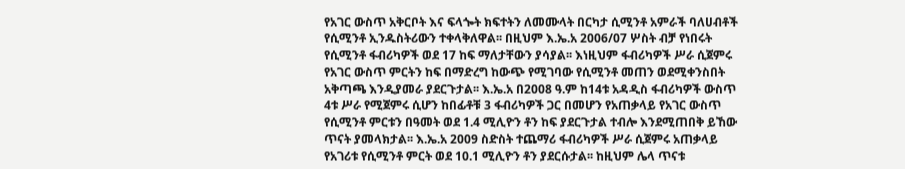የአገር ውስጥ አቅርቦት እና ፍላጐት ክፍተትን ለመሙላት በርካታ ሲሚንቶ አምራች ባለሀብቶች የሲሚንቶ ኢንዱስትሪውን ተቀላቅለዋል፡፡ በዚህም እ.ኤ.አ 2006/07 ሦስት ብቻ የነበሩት የሲሚንቶ ፋብሪካዎች ወደ 17 ከፍ ማለታቸውን ያሳያል፡፡ እነዚህም ፋብሪካዎች ሥራ ሲጀምሩ የአገር ውስጥ ምርትን ከፍ በማድረግ ከውጭ የሚገባው የሲሚንቶ መጠን ወደሚቀንስበት አቅጣጫ እንዲያመራ ያደርጉታል፡፡ እ.ኤ.አ በ2008 ዓ.ም ከ14ቱ አዳዲስ ፋብሪካዎች ውስጥ 4ቱ ሥራ የሚጀምሩ ሲሆን ከበፊቶቹ 3 ፋብሪካዎች ጋር በመሆን የአጠቃላይ የአገር ውስጥ የሲሚንቶ ምርቱን በዓመት ወደ 1.4 ሚሊዮን ቶን ከፍ ያደርጉታል ተብሎ እንደሚጠበቅ ይኸው ጥናት ያመላክታል፡፡ እ.ኤ.አ 2009 ስድስት ተጨማሪ ፋብሪካዎች ሥራ ሲጀምሩ አጠቃላይ የአገሪቱ የሲሚንቶ ምርት ወደ 10.1 ሚሊዮን ቶን ያደርሱታል፡፡ ከዚህም ሌላ ጥናቱ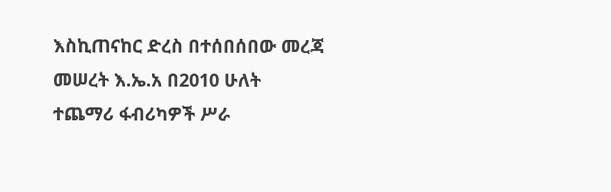እስኪጠናከር ድረስ በተሰበሰበው መረጃ መሠረት እ.ኤ.አ በ2010 ሁለት ተጨማሪ ፋብሪካዎች ሥራ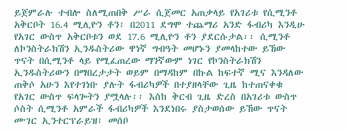ይጀምራሉ ተብሎ ስለሚጠበቅ ሥራ ሲጀመር አጠቃላይ የአገሪቱ የሲሚንቶ አቅርቦት 16.4 ሚሊዮን ቶን፣ በ2011 ደግሞ ተጨማሪ አንድ ፋብሪካ እንዲሁ የአገር ውስጥ አቅርቦቱን ወደ 17.6 ሚሊዮን ቶን ያደርሱታል፡፡ ሲሚንቶ ለኮንስትራክሽን ኢንዱስትሪው ዋነኛ ግብዓት መሆኑን ያመላከተው ይኸው ጥናት በሲሚንቶ ላይ የሚፈጠረው ማንኛውም ነገር የኮንስትራክሽን ኢንዱስትሪውን በማበረታታት ወይም በማዳከም በኩል ከፍተኛ ሚና እንዳለው ጠቅሶ አሁን እየተገነቡ ያሉት ፋብሪካዎች በተያዘላቸው ጊዜ ከተጠናቀቁ የአገር ውስጥ ፍላጐትን ያሟላሉ፡፡ እስከ ቅርብ ጊዜ ድረስ በአገሪቱ ውስጥ ሶስት ሲሚንቶ አምራች ፋብሪካዎች እንደነበሩ ያስታወሰው ይኸው ጥናት ሙገር ኢንተርፕራይዝ፣ መሰቦ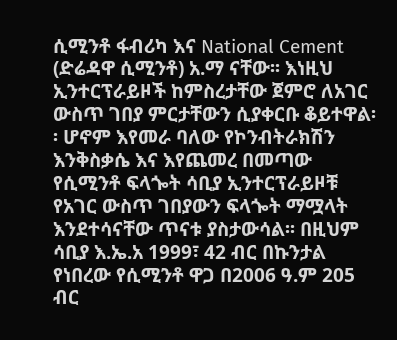ሲሚንቶ ፋብሪካ እና National Cement (ድሬዳዋ ሲሚንቶ) አ.ማ ናቸው፡፡ እነዚህ ኢንተርፕራይዞች ከምስረታቸው ጀምሮ ለአገር ውስጥ ገበያ ምርታቸውን ሲያቀርቡ ቆይተዋል፡፡ ሆኖም እየመራ ባለው የኮንብትራክሽን እንቅስቃሴ እና እየጨመረ በመጣው የሲሚንቶ ፍላጐት ሳቢያ ኢንተርፕራይዞቹ የአገር ውስጥ ገበያውን ፍላጐት ማሟላት እንደተሳናቸው ጥናቱ ያስታውሳል፡፡ በዚህም ሳቢያ እ.ኤ.አ 1999፣ 42 ብር በኩንታል የነበረው የሲሚንቶ ዋጋ በ2006 ዓ.ም 205 ብር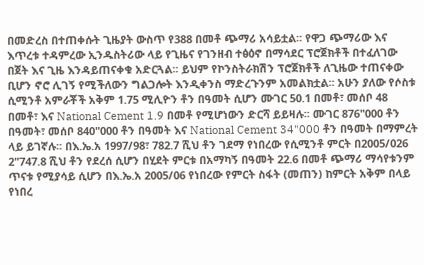በመድረስ በተጠቀሱት ጊዜያት ውስጥ የ388 በመቶ ጭማሪ አሳይቷል፡፡ የዋጋ ጭማሪው እና እጥረቱ ተዳምረው ኢንዱስትሪው ላይ የጊዜና የገንዘብ ተፅዕኖ በማሳደር ፕሮጀክቶች በተፈለገው በጀት እና ጊዜ እንዳይጠናቀቁ አድርጓል፡፡ ይህም የኮንስትራክሽን ፕሮጀክቶች ለጊዜው ተጠናቀው ቢሆን ኖሮ ሊገኝ የሚችለውን ግልጋሎት እንዲቀንስ ማድረጉንም አመልክቷል፡፡ አሁን ያለው የሶስቱ ሲሚንቶ አምራቾች አቅም 1.75 ሚሊዮን ቶን በዓመት ሲሆን ሙገር 50.1 በመቶ፣ መሰቦ 48 በመቶ፣ እና National Cement 1.9 በመቶ የሚሆነውን ድርሻ ይይዛሉ፡፡ ሙገር 876"000 ቶን በዓመት፣ መሰቦ 840"000 ቶን በዓመት እና National Cement 34"000 ቶን በዓመት በማምረት ላይ ይገኛሉ፡፡ በእ.ኤ.አ 1997/98፣ 782.7 ሺህ ቶን ገደማ የነበረው የሲሚንቶ ምርት በ2005/026 2"747.8 ሺህ ቶን የደረሰ ሲሆን በሂደት ምርቱ በአማካኝ በዓመት 22.6 በመቶ ጭማሪ ማሳየቱንም ጥናቱ የሚያሳይ ሲሆን በእ.ኤ.አ 2005/06 የነበረው የምርት ስፋት (መጠን) ከምርት አቅም በላይ የነበረ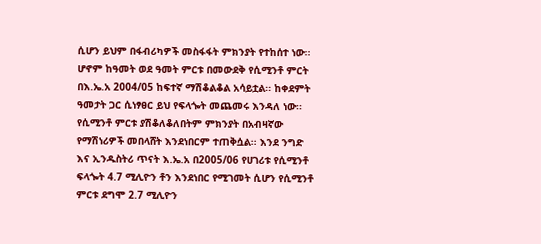ሲሆን ይህም በፋብሪካዎች መስፋፋት ምክንያት የተከሰተ ነው፡፡ ሆኖም ከዓመት ወደ ዓመት ምርቱ በመውደቅ የሲሚንቶ ምርት በእ.ኤ.አ 2004/05 ከፍተኛ ማሽቆልቆል አሳይቷል፡፡ ከቀደምት ዓመታት ጋር ሲነፃፀር ይህ የፍላጐት መጨመሩ እንዳለ ነው፡፡ የሲሚንቶ ምርቱ ያሽቆለቆለበትም ምክንያት በአብዛኛው የማሽነሪዎች መበላሸት እንደነበርም ተጠቅሷል፡፡ እንደ ንግድ እና ኢንዱስትሪ ጥናት እ.ኤ.አ በ2005/06 የሀገሪቱ የሲሚንቶ ፍላጐት 4.7 ሚሊዮን ቶን እንደነበር የሚገመት ሲሆን የሲሚንቶ ምርቱ ደግሞ 2.7 ሚሊዮን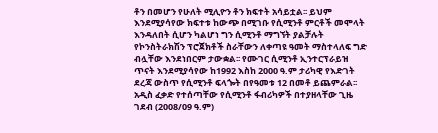ቶን በመሆን የሁለት ሚሊዮን ቶን ክፍተት አሳይቷል፡፡ ይህም እንደሚያሳየው ክፍተቱ ከውጭ በሚገቡ የሲሚንቶ ምርቶች መሞላት እንዳለበት ሲሆን ካልሆነ ግን ሲሚንቶ ማግኘት ያልቻሉት የኮንስትራክሽን ፕሮጀክቶች ስራቸውን ለቀጣዩ ዓመት ማስተላለፍ ግድ ብሏቸው እንደነበርም ታውቋል፡፡ የሙገር ሲሚንቶ ኢንተርፕራይዝ ጥናት እንደሚያሳየው ከ1992 እስከ 2000 ዓ.ም ታሪካዊ የእድገት ደረጃ ውስጥ የሲሚንቶ ፍላጐት በየዓመቱ 12 በመቶ ይጨምራል፡፡ አዲስ ፈቃድ የተሰጣቸው የሲሚንቶ ፋብሪካዎች በተያዘላቸው ጊዜ ገደብ (2008/09 ዓ.ም)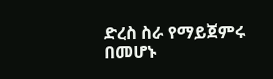ድረስ ስራ የማይጀምሩ በመሆኑ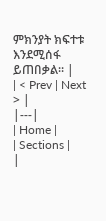ምክንያት ክፍተቱ እንደሚሰፋ ይጠበቃል፡፡ |
| < Prev | Next > |
|---|
| Home |
| Sections |
|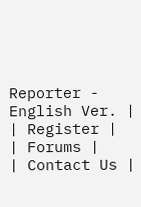Reporter - English Ver. |
| Register |
| Forums |
| Contact Us |